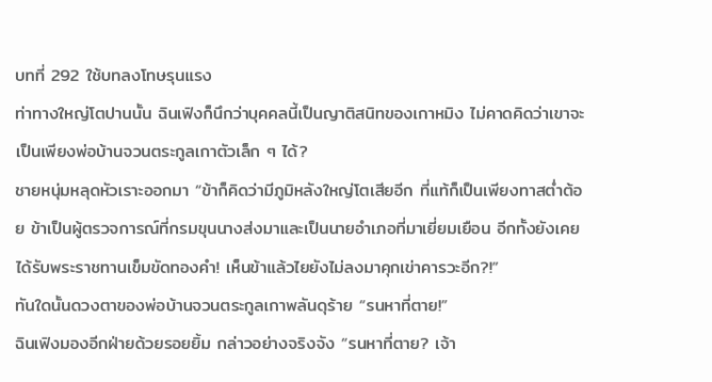บทที่ 292 ใช้บทลงโทษรุนแรง
ท่าทางใหญ่โตปานนั้น ฉินเฟิงก็นึกว่าบุคคลนี้เป็นญาติสนิทของเกาหมิง ไม่คาดคิดว่าเขาจะเป็นเพียงพ่อบ้านจวนตระกูลเกาตัวเล็ก ๆ ได้?
ชายหนุ่มหลุดหัวเราะออกมา “ข้าก็คิดว่ามีภูมิหลังใหญ่โตเสียอีก ที่แท้ก็เป็นเพียงทาสต่ำต้อย ข้าเป็นผู้ตรวจการณ์ที่กรมขุนนางส่งมาและเป็นนายอำเภอที่มาเยี่ยมเยือน อีกทั้งยังเคยได้รับพระราชทานเข็มขัดทองคำ! เห็นข้าแล้วไยยังไม่ลงมาคุกเข่าคารวะอีก?!”
ทันใดนั้นดวงตาของพ่อบ้านจวนตระกูลเกาพลันดุร้าย “รนหาที่ตาย!”
ฉินเฟิงมองอีกฝ่ายด้วยรอยยิ้ม กล่าวอย่างจริงจัง “รนหาที่ตาย? เจ้า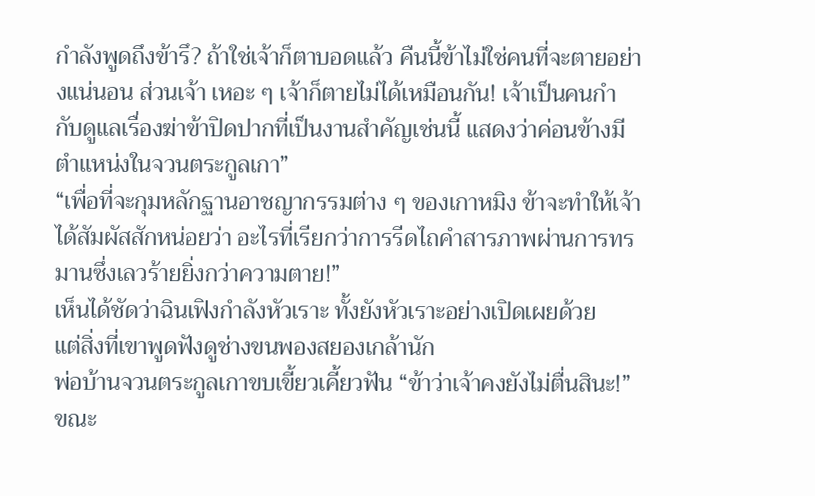กำลังพูดถึงข้ารึ? ถ้าใช่เจ้าก็ตาบอดแล้ว คืนนี้ข้าไม่ใช่คนที่จะตายอย่างแน่นอน ส่วนเจ้า เหอะ ๆ เจ้าก็ตายไม่ได้เหมือนกัน! เจ้าเป็นคนกำกับดูแลเรื่องฆ่าข้าปิดปากที่เป็นงานสำคัญเช่นนี้ แสดงว่าค่อนข้างมีตำแหน่งในจวนตระกูลเกา”
“เพื่อที่จะกุมหลักฐานอาชญากรรมต่าง ๆ ของเกาหมิง ข้าจะทำให้เจ้าได้สัมผัสสักหน่อยว่า อะไรที่เรียกว่าการรีดไถคำสารภาพผ่านการทรมานซึ่งเลวร้ายยิ่งกว่าความตาย!”
เห็นได้ชัดว่าฉินเฟิงกำลังหัวเราะ ทั้งยังหัวเราะอย่างเปิดเผยด้วย
แต่สิ่งที่เขาพูดฟังดูช่างขนพองสยองเกล้านัก
พ่อบ้านจวนตระกูลเกาขบเขี้ยวเคี้ยวฟัน “ข้าว่าเจ้าคงยังไม่ตื่นสินะ!”
ขณะ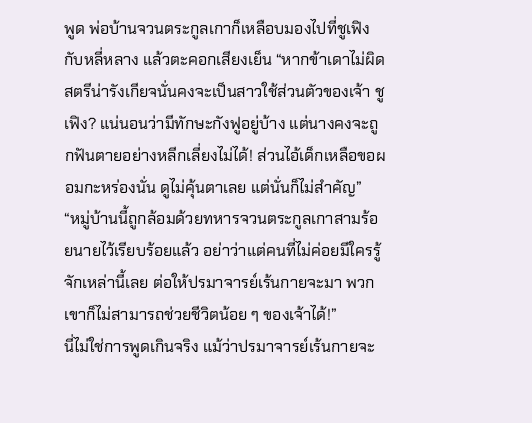พูด พ่อบ้านจวนตระกูลเกาก็เหลือบมองไปที่ชูเฟิงกับหลี่หลาง แล้วตะคอกเสียงเย็น “หากข้าเดาไม่ผิด สตรีน่ารังเกียจนั่นคงจะเป็นสาวใช้ส่วนตัวของเจ้า ชูเฟิง? แน่นอนว่ามีทักษะกังฟูอยู่บ้าง แต่นางคงจะถูกฟันตายอย่างหลีกเลี่ยงไม่ได้! ส่วนไอ้เด็กเหลือขอผอมกะหร่องนั่น ดูไม่คุ้นตาเลย แต่นั่นก็ไม่สำคัญ”
“หมู่บ้านนี้ถูกล้อมด้วยทหารจวนตระกูลเกาสามร้อยนายไว้เรียบร้อยแล้ว อย่าว่าแต่คนที่ไม่ค่อยมีใครรู้จักเหล่านี้เลย ต่อให้ปรมาจารย์เร้นกายจะมา พวกเขาก็ไม่สามารถช่วยชีวิตน้อย ๆ ของเจ้าได้!”
นี่ไม่ใช่การพูดเกินจริง แม้ว่าปรมาจารย์เร้นกายจะ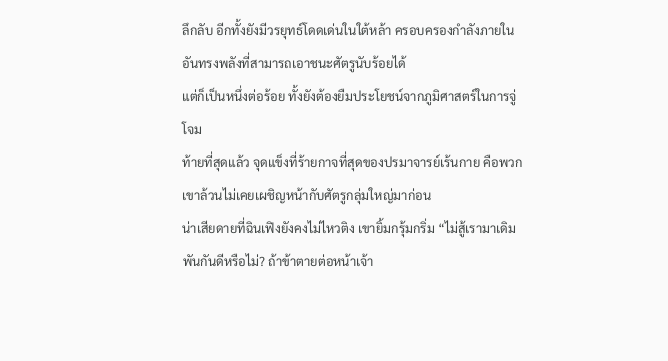ลึกลับ อีกทั้งยังมีวรยุทธ์โดดเด่นในใต้หล้า ครอบครองกำลังภายในอันทรงพลังที่สามารถเอาชนะศัตรูนับร้อยได้
แต่ก็เป็นหนึ่งต่อร้อย ทั้งยังต้องยืมประโยชน์จากภูมิศาสตร์ในการจู่โจม
ท้ายที่สุดแล้ว จุดแข็งที่ร้ายกาจที่สุดของปรมาจารย์เร้นกาย คือพวกเขาล้วนไม่เคยเผชิญหน้ากับศัตรูกลุ่มใหญ่มาก่อน
น่าเสียดายที่ฉินเฟิงยังคงไม่ไหวติง เขายิ้มกรุ้มกริ่ม “ไม่สู้เรามาเดิมพันกันดีหรือไม่? ถ้าข้าตายต่อหน้าเจ้า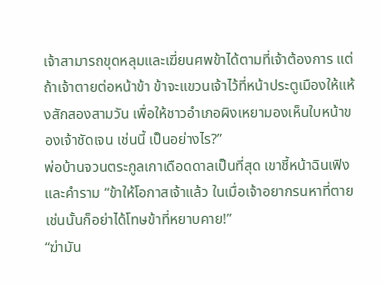เจ้าสามารถขุดหลุมและเฆี่ยนศพข้าได้ตามที่เจ้าต้องการ แต่ถ้าเจ้าตายต่อหน้าข้า ข้าจะแขวนเจ้าไว้ที่หน้าประตูเมืองให้แห้งสักสองสามวัน เพื่อให้ชาวอำเภอผิงเหยามองเห็นใบหน้าของเจ้าชัดเจน เช่นนี้ เป็นอย่างไร?”
พ่อบ้านจวนตระกูลเกาเดือดดาลเป็นที่สุด เขาชี้หน้าฉินเฟิงและคำราม “ข้าให้โอกาสเจ้าแล้ว ในเมื่อเจ้าอยากรนหาที่ตาย เช่นนั้นก็อย่าได้โทษข้าที่หยาบคาย!”
“ฆ่ามัน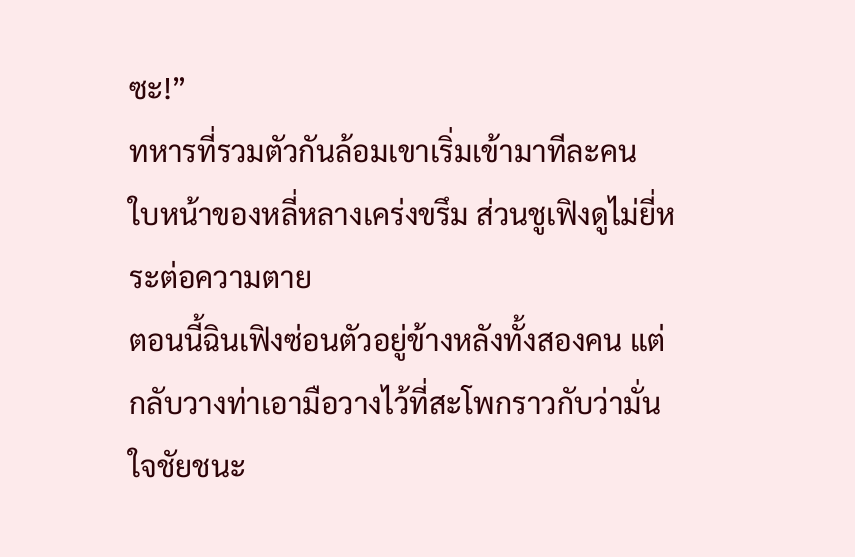ซะ!”
ทหารที่รวมตัวกันล้อมเขาเริ่มเข้ามาทีละคน
ใบหน้าของหลี่หลางเคร่งขรึม ส่วนชูเฟิงดูไม่ยี่หระต่อความตาย
ตอนนี้ฉินเฟิงซ่อนตัวอยู่ข้างหลังทั้งสองคน แต่กลับวางท่าเอามือวางไว้ที่สะโพกราวกับว่ามั่นใจชัยชนะ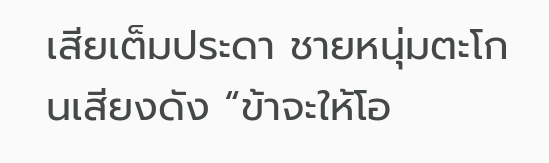เสียเต็มประดา ชายหนุ่มตะโกนเสียงดัง “ข้าจะให้โอ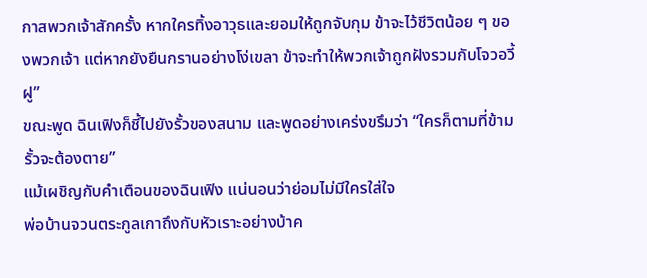กาสพวกเจ้าสักครั้ง หากใครทิ้งอาวุธและยอมให้ถูกจับกุม ข้าจะไว้ชีวิตน้อย ๆ ของพวกเจ้า แต่หากยังยืนกรานอย่างโง่เขลา ข้าจะทำให้พวกเจ้าถูกฝังรวมกับโจวอวี้ฝู”
ขณะพูด ฉินเฟิงก็ชี้ไปยังรั้วของสนาม และพูดอย่างเคร่งขรึมว่า “ใครก็ตามที่ข้ามรั้วจะต้องตาย”
แม้เผชิญกับคำเตือนของฉินเฟิง แน่นอนว่าย่อมไม่มีใครใส่ใจ
พ่อบ้านจวนตระกูลเกาถึงกับหัวเราะอย่างบ้าค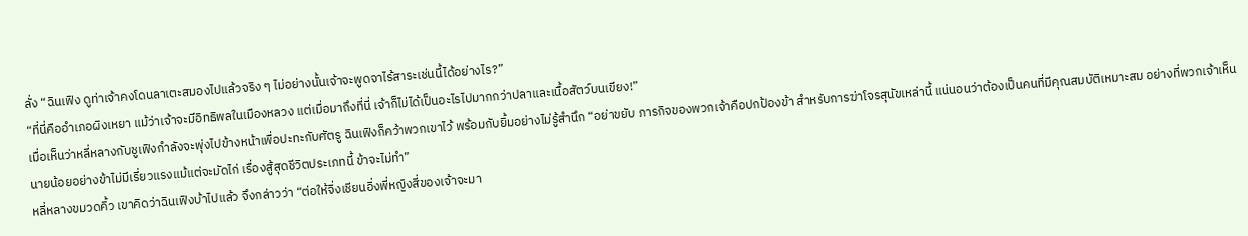ลั่ง “ฉินเฟิง ดูท่าเจ้าคงโดนลาเตะสมองไปแล้วจริง ๆ ไม่อย่างนั้นเจ้าจะพูดจาไร้สาระเช่นนี้ได้อย่างไร?”
“ที่นี่คืออำเภอผิงเหยา แม้ว่าเจ้าจะมีอิทธิพลในเมืองหลวง แต่เมื่อมาถึงที่นี่ เจ้าก็ไม่ได้เป็นอะไรไปมากกว่าปลาและเนื้อสัตว์บนเขียง!”
เมื่อเห็นว่าหลี่หลางกับชูเฟิงกำลังจะพุ่งไปข้างหน้าเพื่อปะทะกับศัตรู ฉินเฟิงก็คว้าพวกเขาไว้ พร้อมกับยิ้มอย่างไม่รู้สำนึก “อย่าขยับ ภารกิจของพวกเจ้าคือปกป้องข้า สำหรับการฆ่าโจรสุนัขเหล่านี้ แน่นอนว่าต้องเป็นคนที่มีคุณสมบัติเหมาะสม อย่างที่พวกเจ้าเห็น นายน้อยอย่างข้าไม่มีเรี่ยวแรงแม้แต่จะมัดไก่ เรื่องสู้สุดชีวิตประเภทนี้ ข้าจะไม่ทำ”
หลี่หลางขมวดคิ้ว เขาคิดว่าฉินเฟิงบ้าไปแล้ว จึงกล่าวว่า “ต่อให้จิ่งเชียนอิ่งพี่หญิงสี่ของเจ้าจะมา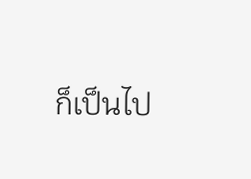ก็เป็นไป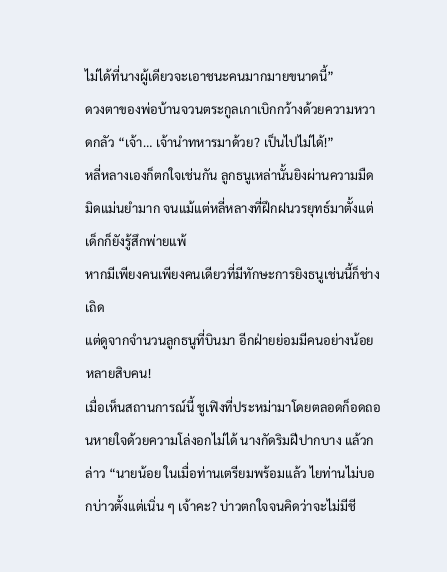ไม่ได้ที่นางผู้เดียวจะเอาชนะคนมากมายขนาดนี้”
ดวงตาของพ่อบ้านจวนตระกูลเกาเบิกกว้างด้วยความหวาดกลัว “เจ้า… เจ้านำทหารมาด้วย? เป็นไปไม่ได้!”
หลี่หลางเองก็ตกใจเช่นกัน ลูกธนูเหล่านั้นยิงผ่านความมืดมิดแม่นยำมาก จนแม้แต่หลี่หลางที่ฝึกฝนวรยุทธ์มาตั้งแต่เด็กก็ยังรู้สึกพ่ายแพ้
หากมีเพียงคนเพียงคนเดียวที่มีทักษะการยิงธนูเช่นนี้ก็ช่างเถิด
แต่ดูจากจำนวนลูกธนูที่บินมา อีกฝ่ายย่อมมีคนอย่างน้อยหลายสิบคน!
เมื่อเห็นสถานการณ์นี้ ชูเฟิงที่ประหม่ามาโดยตลอดก็อดถอนหายใจด้วยความโล่งอกไม่ได้ นางกัดริมฝีปากบาง แล้วกล่าว “นายน้อย ในเมื่อท่านเตรียมพร้อมแล้ว ไยท่านไม่บอกบ่าวตั้งแต่เนิ่น ๆ เจ้าคะ? บ่าวตกใจจนคิดว่าจะไม่มีชี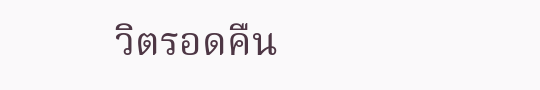วิตรอดคืน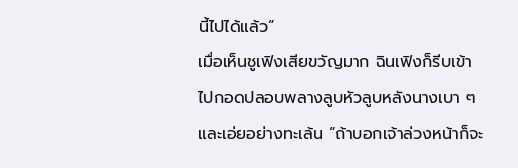นี้ไปได้แล้ว”
เมื่อเห็นชูเฟิงเสียขวัญมาก ฉินเฟิงก็รีบเข้าไปกอดปลอบพลางลูบหัวลูบหลังนางเบา ๆ และเอ่ยอย่างทะเล้น “ถ้าบอกเจ้าล่วงหน้าก็จะ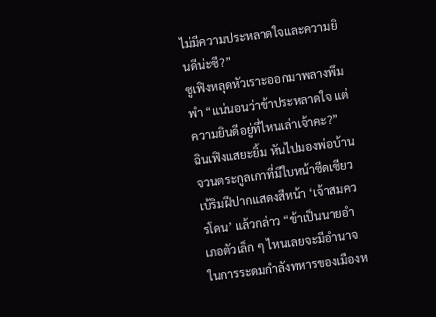ไม่มีความประหลาดใจและความยินดีน่ะซี?”
ซูเฟิงหลุดหัวเราะออกมาพลางพึมพำ “แน่นอนว่าข้าประหลาดใจ แต่ความยินดีอยู่ที่ไหนเล่าเจ้าคะ?”
ฉินเฟิงแสยะยิ้ม หันไปมองพ่อบ้านจวนตระกูลเกาที่มีใบหน้าซีดเซียว เบ้ริมฝีปากแสดงสีหน้า ‘เจ้าสมควรโดน’ แล้วกล่าว “ข้าเป็นนายอำเภอตัวเล็ก ๆ ไหนเลยจะมีอำนาจในการระดมกำลังทหารของเมืองห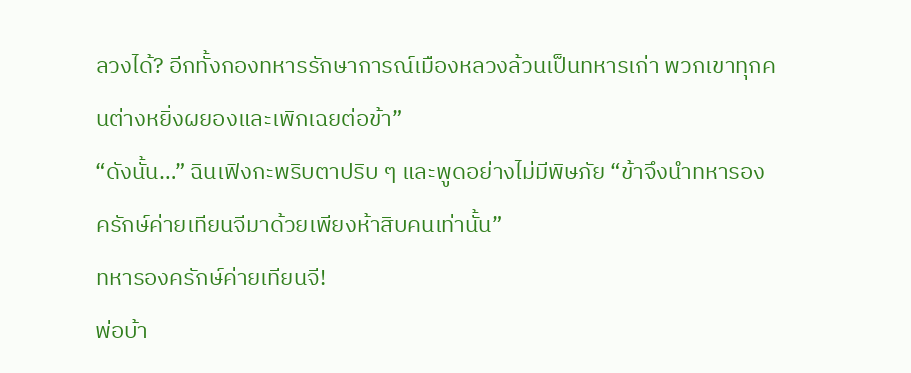ลวงได้? อีกทั้งกองทหารรักษาการณ์เมืองหลวงล้วนเป็นทหารเก่า พวกเขาทุกคนต่างหยิ่งผยองและเพิกเฉยต่อข้า”
“ดังนั้น…” ฉินเฟิงกะพริบตาปริบ ๆ และพูดอย่างไม่มีพิษภัย “ข้าจึงนำทหารองครักษ์ค่ายเทียนจีมาด้วยเพียงห้าสิบคนเท่านั้น”
ทหารองครักษ์ค่ายเทียนจี!
พ่อบ้า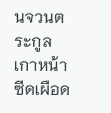นจวนตระกูลเกาหน้าซีดเผือด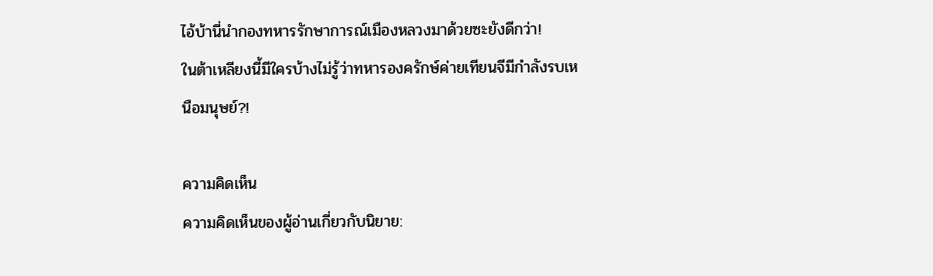ไอ้บ้านี่นำกองทหารรักษาการณ์เมืองหลวงมาด้วยซะยังดีกว่า!
ในต้าเหลียงนี้มีใครบ้างไม่รู้ว่าทหารองครักษ์ค่ายเทียนจีมีกำลังรบเหนือมนุษย์?!

ความคิดเห็น
ความคิดเห็นของผู้อ่านเกี่ยวกับนิยาย: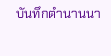บันทึกตำนานนา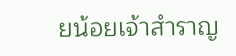ยน้อยเจ้าสำราญ